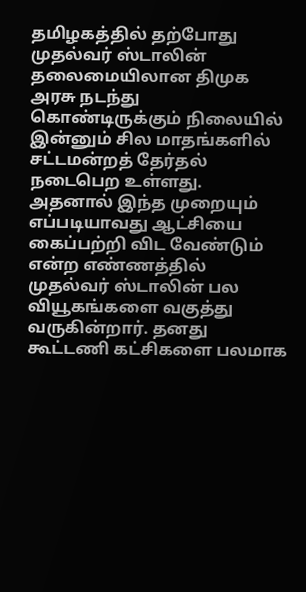தமிழகத்தில் தற்போது முதல்வர் ஸ்டாலின் தலைமையிலான திமுக அரசு நடந்து கொண்டிருக்கும் நிலையில் இன்னும் சில மாதங்களில் சட்டமன்றத் தேர்தல் நடைபெற உள்ளது. அதனால் இந்த முறையும் எப்படியாவது ஆட்சியை கைப்பற்றி விட வேண்டும் என்ற எண்ணத்தில் முதல்வர் ஸ்டாலின் பல வியூகங்களை வகுத்து வருகின்றார். தனது கூட்டணி கட்சிகளை பலமாக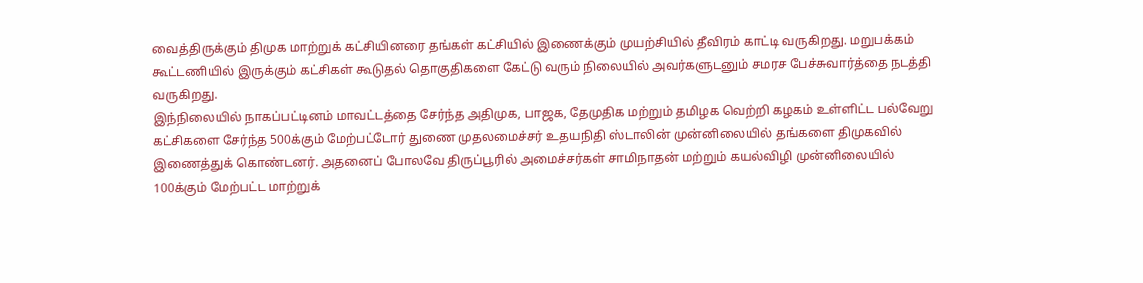வைத்திருக்கும் திமுக மாற்றுக் கட்சியினரை தங்கள் கட்சியில் இணைக்கும் முயற்சியில் தீவிரம் காட்டி வருகிறது. மறுபக்கம் கூட்டணியில் இருக்கும் கட்சிகள் கூடுதல் தொகுதிகளை கேட்டு வரும் நிலையில் அவர்களுடனும் சமரச பேச்சுவார்த்தை நடத்தி வருகிறது.
இந்நிலையில் நாகப்பட்டினம் மாவட்டத்தை சேர்ந்த அதிமுக, பாஜக, தேமுதிக மற்றும் தமிழக வெற்றி கழகம் உள்ளிட்ட பல்வேறு கட்சிகளை சேர்ந்த 500க்கும் மேற்பட்டோர் துணை முதலமைச்சர் உதயநிதி ஸ்டாலின் முன்னிலையில் தங்களை திமுகவில் இணைத்துக் கொண்டனர். அதனைப் போலவே திருப்பூரில் அமைச்சர்கள் சாமிநாதன் மற்றும் கயல்விழி முன்னிலையில் 100க்கும் மேற்பட்ட மாற்றுக்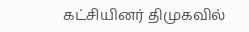கட்சியினர் திமுகவில்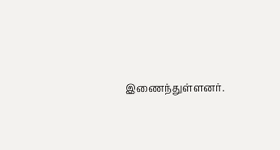இணைந்துள்ளனர்.